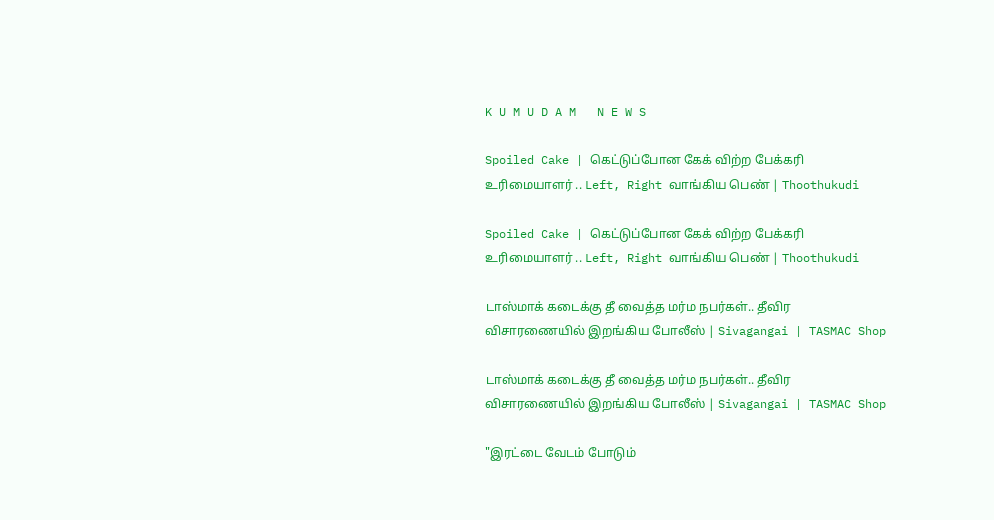K U M U D A M   N E W S

Spoiled Cake | கெட்டுப்போன கேக் விற்ற பேக்கரி உரிமையாளர் .. Left, Right வாங்கிய பெண் | Thoothukudi

Spoiled Cake | கெட்டுப்போன கேக் விற்ற பேக்கரி உரிமையாளர் .. Left, Right வாங்கிய பெண் | Thoothukudi

டாஸ்மாக் கடைக்கு தீ வைத்த மர்ம நபர்கள்.. தீவிர விசாரணையில் இறங்கிய போலீஸ் | Sivagangai | TASMAC Shop

டாஸ்மாக் கடைக்கு தீ வைத்த மர்ம நபர்கள்.. தீவிர விசாரணையில் இறங்கிய போலீஸ் | Sivagangai | TASMAC Shop

"இரட்டை வேடம் போடும்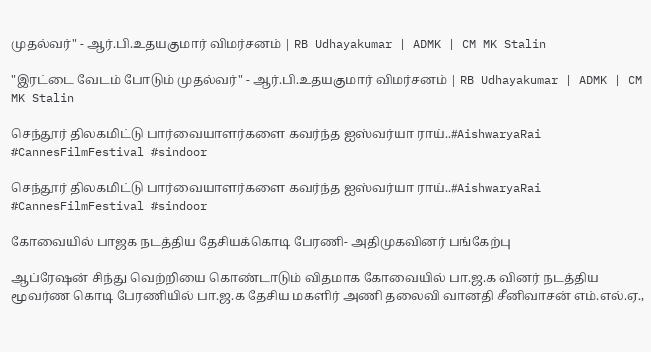முதல்வர்" - ஆர்.பி.உதயகுமார் விமர்சனம் | RB Udhayakumar | ADMK | CM MK Stalin

"இரட்டை வேடம் போடும் முதல்வர்" - ஆர்.பி.உதயகுமார் விமர்சனம் | RB Udhayakumar | ADMK | CM MK Stalin

செந்தூர் திலகமிட்டு பார்வையாளர்களை கவர்ந்த ஐஸ்வர்யா ராய்..#AishwaryaRai #CannesFilmFestival #sindoor

செந்தூர் திலகமிட்டு பார்வையாளர்களை கவர்ந்த ஐஸ்வர்யா ராய்..#AishwaryaRai #CannesFilmFestival #sindoor

கோவையில் பாஜக நடத்திய தேசியக்கொடி பேரணி- அதிமுகவினர் பங்கேற்பு

ஆப்ரேஷன் சிந்து வெற்றியை கொண்டாடும் விதமாக கோவையில் பா.ஜ.க வினர் நடத்திய மூவர்ண கொடி பேரணியில் பா.ஜ.க தேசிய மகளிர் அணி தலைவி வானதி சீனிவாசன் எம்.எல்.ஏ.,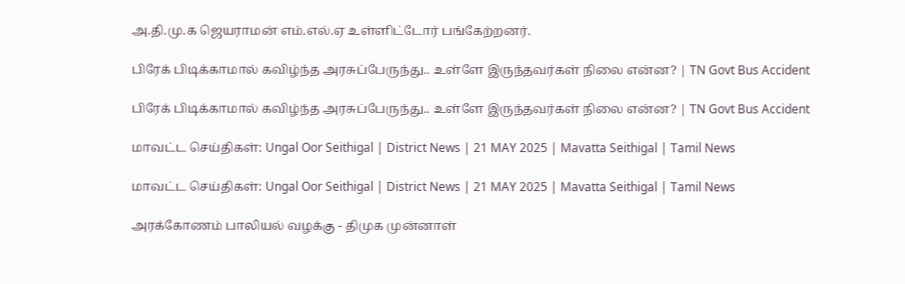அ.தி.மு.க ஜெயராமன் எம்.எல்.ஏ உள்ளிட்டோர் பங்கேற்றனர்.

பிரேக் பிடிக்காமால் கவிழ்ந்த அரசுப்பேருந்து.. உள்ளே இருந்தவர்கள் நிலை என்ன? | TN Govt Bus Accident

பிரேக் பிடிக்காமால் கவிழ்ந்த அரசுப்பேருந்து.. உள்ளே இருந்தவர்கள் நிலை என்ன? | TN Govt Bus Accident

மாவட்ட செய்திகள்: Ungal Oor Seithigal | District News | 21 MAY 2025 | Mavatta Seithigal | Tamil News

மாவட்ட செய்திகள்: Ungal Oor Seithigal | District News | 21 MAY 2025 | Mavatta Seithigal | Tamil News

அரக்கோணம் பாலியல் வழக்கு - திமுக முன்னாள்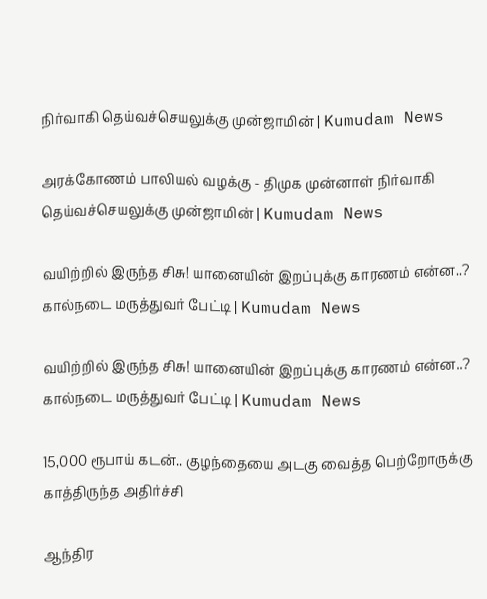நிர்வாகி தெய்வச்செயலுக்கு முன்ஜாமின் | Kumudam News

அரக்கோணம் பாலியல் வழக்கு - திமுக முன்னாள் நிர்வாகி தெய்வச்செயலுக்கு முன்ஜாமின் | Kumudam News

வயிற்றில் இருந்த சிசு! யானையின் இறப்புக்கு காரணம் என்ன..? கால்நடை மருத்துவர் பேட்டி | Kumudam News

வயிற்றில் இருந்த சிசு! யானையின் இறப்புக்கு காரணம் என்ன..? கால்நடை மருத்துவர் பேட்டி | Kumudam News

15,000 ரூபாய் கடன்.. குழந்தையை அடகு வைத்த பெற்றோருக்கு காத்திருந்த அதிர்ச்சி

ஆந்திர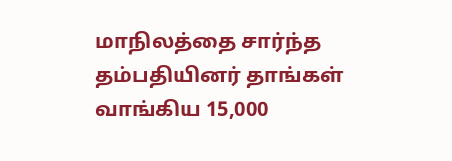மாநிலத்தை சார்ந்த தம்பதியினர் தாங்கள் வாங்கிய 15,000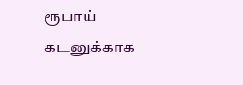ரூபாய் கடனுக்காக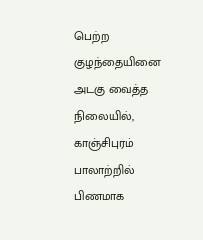பெற்ற குழந்தையினை அடகு வைத்த நிலையில், காஞ்சிபுரம் பாலாற்றில் பிணமாக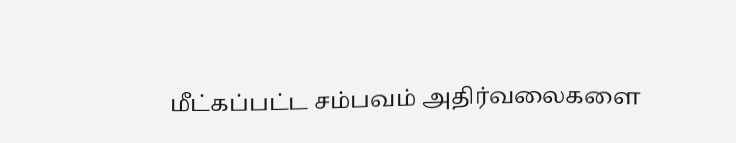மீட்கப்பட்ட சம்பவம் அதிர்வலைகளை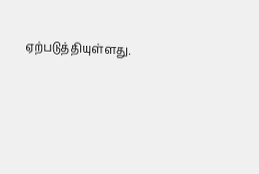ஏற்படுத்தியுள்ளது.